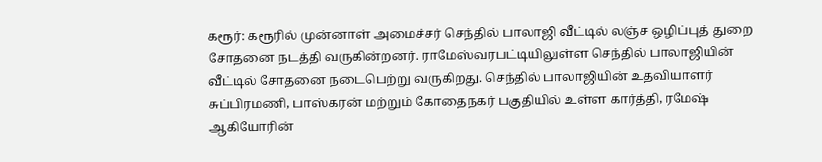கரூர்: கரூரில் முன்னாள் அமைச்சர் செந்தில் பாலாஜி வீட்டில் லஞ்ச ஒழிப்புத் துறை சோதனை நடத்தி வருகின்றனர். ராமேஸ்வரபட்டியிலுள்ள செந்தில் பாலாஜியின் வீட்டில் சோதனை நடைபெற்று வருகிறது. செந்தில் பாலாஜியின் உதவியாளர் சுப்பிரமணி, பாஸ்கரன் மற்றும் கோதைநகர் பகுதியில் உள்ள கார்த்தி, ரமேஷ் ஆகியோரின்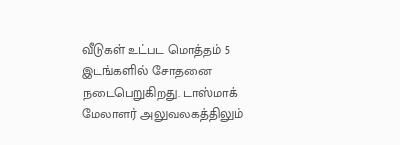வீடுகள் உட்பட மொத்தம் 5 இடங்களில் சோதனை நடைபெறுகிறது. டாஸ்மாக் மேலாளர் அலுவலகத்திலும்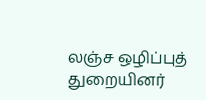லஞ்ச ஒழிப்புத் துறையினர்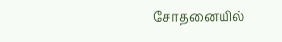சோதனையில்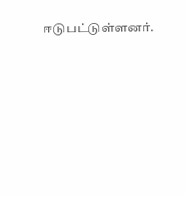ஈடுபட்டுள்ளனர்.